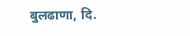बुलढाणा, दि.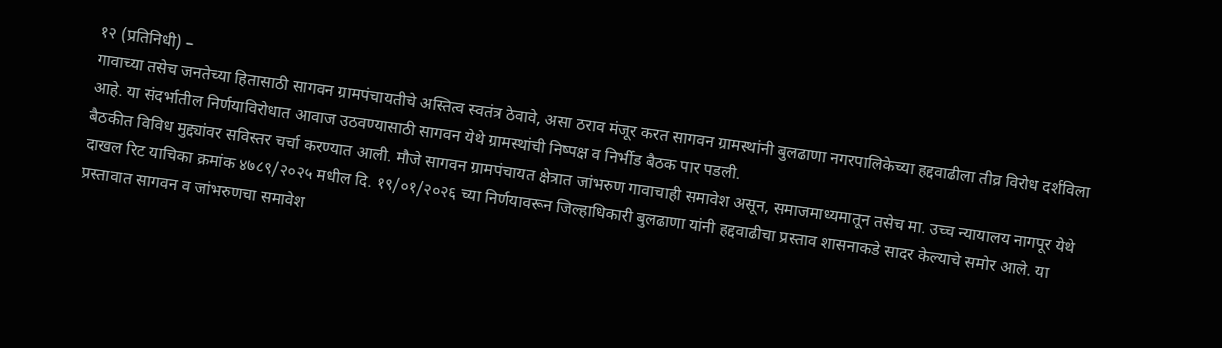१२ (प्रतिनिधी) –
गावाच्या तसेच जनतेच्या हितासाठी सागवन ग्रामपंचायतीचे अस्तित्व स्वतंत्र ठेवावे, असा ठराव मंजूर करत सागवन ग्रामस्थांनी बुलढाणा नगरपालिकेच्या हद्दवाढीला तीव्र विरोध दर्शविला आहे. या संदर्भातील निर्णयाविरोधात आवाज उठवण्यासाठी सागवन येथे ग्रामस्थांची निष्पक्ष व निर्भीड बैठक पार पडली.
बैठकीत विविध मुद्द्यांवर सविस्तर चर्चा करण्यात आली. मौजे सागवन ग्रामपंचायत क्षेत्रात जांभरुण गावाचाही समावेश असून, समाजमाध्यमातून तसेच मा. उच्च न्यायालय नागपूर येथे दाखल रिट याचिका क्रमांक ४७८९/२०२५ मधील दि. १९/०१/२०२६ च्या निर्णयावरून जिल्हाधिकारी बुलढाणा यांनी हद्दवाढीचा प्रस्ताव शासनाकडे सादर केल्याचे समोर आले. या प्रस्तावात सागवन व जांभरुणचा समावेश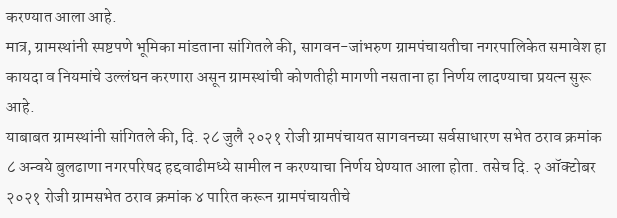करण्यात आला आहे.
मात्र, ग्रामस्थांनी स्पष्टपणे भूमिका मांडताना सांगितले की, सागवन-जांभरुण ग्रामपंचायतीचा नगरपालिकेत समावेश हा कायदा व नियमांचे उल्लंघन करणारा असून ग्रामस्थांची कोणतीही मागणी नसताना हा निर्णय लादण्याचा प्रयत्न सुरू आहे.
याबाबत ग्रामस्थांनी सांगितले की, दि. २८ जुलै २०२१ रोजी ग्रामपंचायत सागवनच्या सर्वसाधारण सभेत ठराव क्रमांक ८ अन्वये बुलढाणा नगरपरिषद हद्दवाढीमध्ये सामील न करण्याचा निर्णय घेण्यात आला होता. तसेच दि. २ ऑक्टोबर २०२१ रोजी ग्रामसभेत ठराव क्रमांक ४ पारित करून ग्रामपंचायतीचे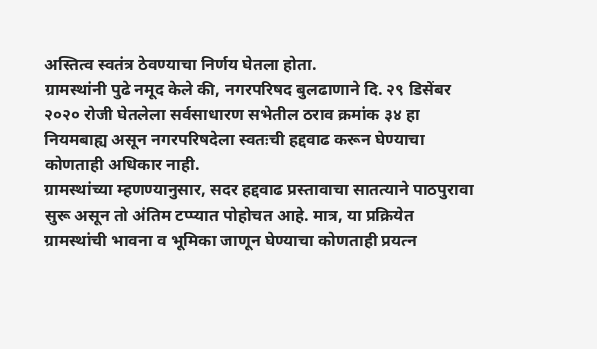अस्तित्व स्वतंत्र ठेवण्याचा निर्णय घेतला होता.
ग्रामस्थांनी पुढे नमूद केले की, नगरपरिषद बुलढाणाने दि. २९ डिसेंबर २०२० रोजी घेतलेला सर्वसाधारण सभेतील ठराव क्रमांक ३४ हा नियमबाह्य असून नगरपरिषदेला स्वतःची हद्दवाढ करून घेण्याचा कोणताही अधिकार नाही.
ग्रामस्थांच्या म्हणण्यानुसार, सदर हद्दवाढ प्रस्तावाचा सातत्याने पाठपुरावा सुरू असून तो अंतिम टप्प्यात पोहोचत आहे. मात्र, या प्रक्रियेत ग्रामस्थांची भावना व भूमिका जाणून घेण्याचा कोणताही प्रयत्न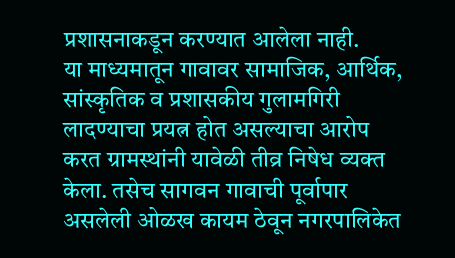प्रशासनाकडून करण्यात आलेला नाही.
या माध्यमातून गावावर सामाजिक, आर्थिक, सांस्कृतिक व प्रशासकीय गुलामगिरी लादण्याचा प्रयत्न होत असल्याचा आरोप करत ग्रामस्थांनी यावेळी तीव्र निषेध व्यक्त केला. तसेच सागवन गावाची पूर्वापार असलेली ओळख कायम ठेवून नगरपालिकेत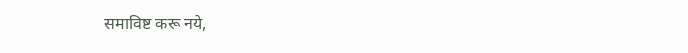समाविष्ट करू नये,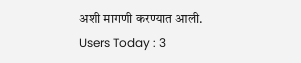अशी मागणी करण्यात आली.
Users Today : 3